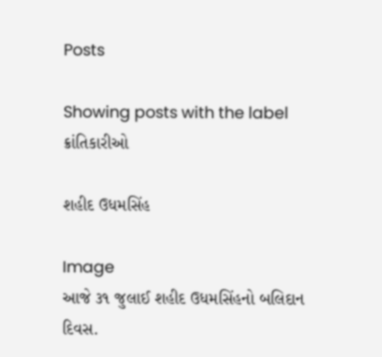Posts

Showing posts with the label ક્રાંતિકારીઓ

શહીદ ઉધમસિંહ

Image
આજે ૩૧ જુલાઈ શહીદ ઉધમસિંહનો બલિદાન દિવસ.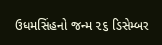ઉધમસિંહનો જન્મ ૨૬ ડિસેમ્બર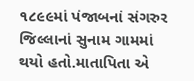૧૮૯૯માં પંજાબનાં સંગરુર જિલ્લાનાં સુનામ ગામમાં થયો હતો.માતાપિતા એ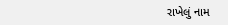રાખેલું નામ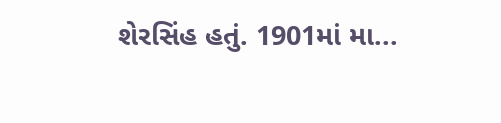શેરસિંહ હતું. 1901માં મા...